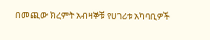በመጪው ክረምት አብዛኞቹ የሀገሪቱ አካባቢዎች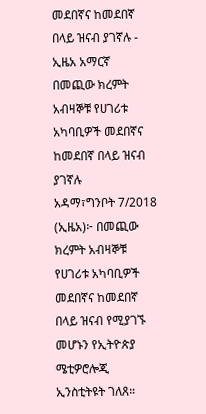መደበኛና ከመደበኛ በላይ ዝናብ ያገኛሉ - ኢዜአ አማርኛ
በመጪው ክረምት አብዛኞቹ የሀገሪቱ አካባቢዎች መደበኛና ከመደበኛ በላይ ዝናብ ያገኛሉ
አዳማ፣ግንቦት 7/2018 (ኢዜአ)፦ በመጪው ክረምት አብዛኞቹ የሀገሪቱ አካባቢዎች መደበኛና ከመደበኛ በላይ ዝናብ የሚያገኙ መሆኑን የኢትዮጵያ ሜቲዎሮሎጂ ኢንስቲትዩት ገለጸ።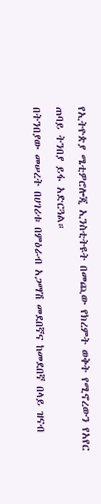የኢትዮጵያ ሜቲዎሮሎጂ ኢንስቲትዩት በመጪው የክረምት ወቅት የሚኖረውን የአየር ጠባይ ትንበያ ይፋ አድርጓል።
በትንበያው መሠረት በሀገሪቱ በምዕራብ አጋማሽ መደበኛና ከመደበኛ በላይ ዝናብ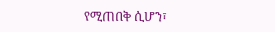የሚጠበቅ ሲሆን፣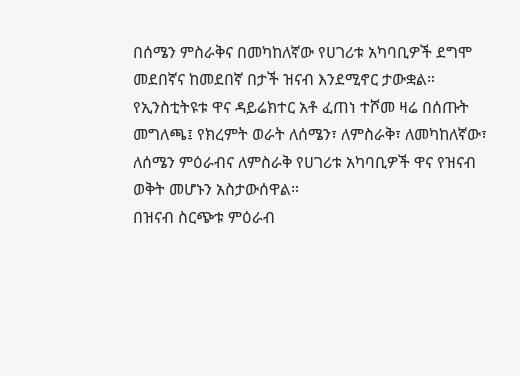በሰሜን ምስራቅና በመካከለኛው የሀገሪቱ አካባቢዎች ደግሞ መደበኛና ከመደበኛ በታች ዝናብ እንደሚኖር ታውቋል።
የኢንስቲትዩቱ ዋና ዳይሬክተር አቶ ፈጠነ ተሾመ ዛሬ በሰጡት መግለጫ፤ የክረምት ወራት ለሰሜን፣ ለምስራቅ፣ ለመካከለኛው፣ ለሰሜን ምዕራብና ለምስራቅ የሀገሪቱ አካባቢዎች ዋና የዝናብ ወቅት መሆኑን አስታውሰዋል።
በዝናብ ስርጭቱ ምዕራብ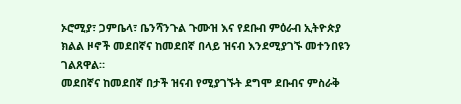ኦሮሚያ፣ ጋምቤላ፣ ቤንሻንጉል ጉሙዝ እና የደቡብ ምዕራብ ኢትዮጵያ ክልል ዞኖች መደበኛና ከመደበኛ በላይ ዝናብ እንደሚያገኙ መተንበዩን ገልጸዋል።
መደበኛና ከመደበኛ በታች ዝናብ የሚያገኙት ደግሞ ደቡብና ምስራቅ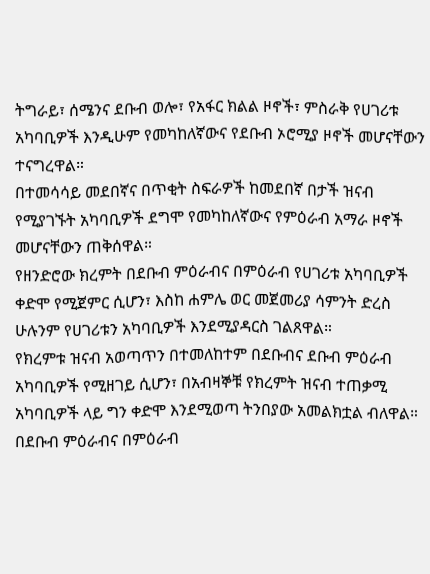ትግራይ፣ ሰሜንና ደቡብ ወሎ፣ የአፋር ክልል ዞኖች፣ ምስራቅ የሀገሪቱ አካባቢዎች እንዲሁም የመካከለኛውና የደቡብ ኦሮሚያ ዞኖች መሆናቸውን ተናግረዋል።
በተመሳሳይ መደበኛና በጥቂት ስፍራዎች ከመደበኛ በታች ዝናብ የሚያገኙት አካባቢዎች ደግሞ የመካከለኛውና የምዕራብ አማራ ዞኖች መሆናቸውን ጠቅሰዋል።
የዘንድሮው ክረምት በደቡብ ምዕራብና በምዕራብ የሀገሪቱ አካባቢዎች ቀድሞ የሚጀምር ሲሆን፣ እስከ ሐምሌ ወር መጀመሪያ ሳምንት ድረስ ሁሉንም የሀገሪቱን አካባቢዎች እንደሚያዳርስ ገልጸዋል።
የክረምቱ ዝናብ አወጣጥን በተመለከተም በደቡብና ደቡብ ምዕራብ አካባቢዎች የሚዘገይ ሲሆን፣ በአብዛኞቹ የክረምት ዝናብ ተጠቃሚ አካባቢዎች ላይ ግን ቀድሞ እንደሚወጣ ትንበያው አመልክቷል ብለዋል።
በደቡብ ምዕራብና በምዕራብ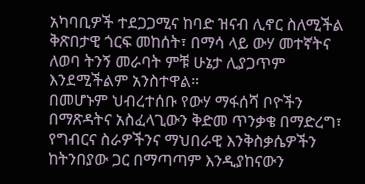አካባቢዎች ተደጋጋሚና ከባድ ዝናብ ሊኖር ስለሚችል ቅጽበታዊ ጎርፍ መከሰት፣ በማሳ ላይ ውሃ መተኛትና ለወባ ትንኝ መራባት ምቹ ሁኔታ ሊያጋጥም እንደሚችልም አንስተዋል።
በመሆኑም ህብረተሰቡ የውሃ ማፋሰሻ ቦዮችን በማጽዳትና አስፈላጊውን ቅድመ ጥንቃቄ በማድረግ፣ የግብርና ስራዎችንና ማህበራዊ እንቅስቃሴዎችን ከትንበያው ጋር በማጣጣም እንዲያከናውን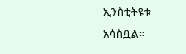ኢንስቲትዩቱ አሳስቧል።